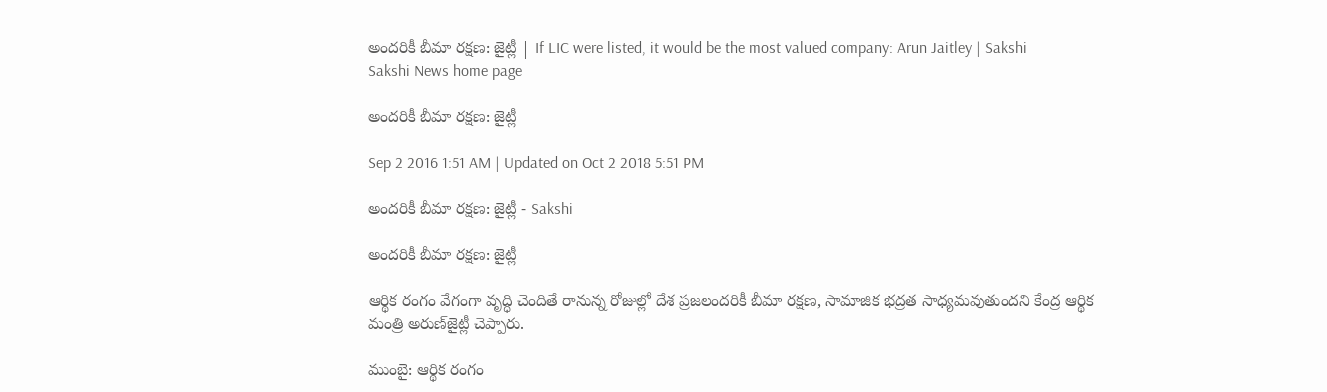అందరికీ బీమా రక్షణ: జైట్లీ | If LIC were listed, it would be the most valued company: Arun Jaitley | Sakshi
Sakshi News home page

అందరికీ బీమా రక్షణ: జైట్లీ

Sep 2 2016 1:51 AM | Updated on Oct 2 2018 5:51 PM

అందరికీ బీమా రక్షణ: జైట్లీ - Sakshi

అందరికీ బీమా రక్షణ: జైట్లీ

ఆర్థిక రంగం వేగంగా వృద్ధి చెందితే రానున్న రోజుల్లో దేశ ప్రజలందరికీ బీమా రక్షణ, సామాజిక భద్రత సాధ్యమవుతుందని కేంద్ర ఆర్థిక మంత్రి అరుణ్‌జైట్లీ చెప్పారు.

ముంబై: ఆర్థిక రంగం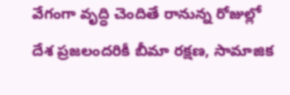వేగంగా వృద్ధి చెందితే రానున్న రోజుల్లో దేశ ప్రజలందరికీ బీమా రక్షణ, సామాజిక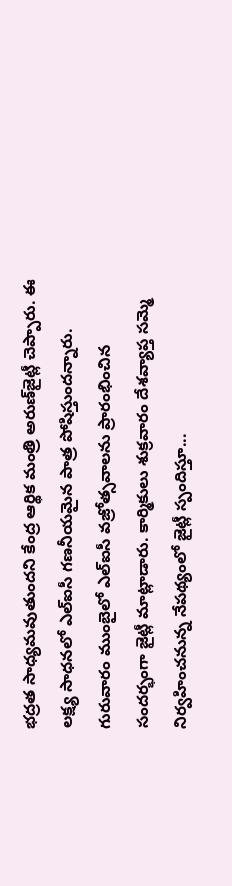భద్రత సాధ్యమవుతుందని కేంద్ర ఆర్థిక మంత్రి అరుణ్‌జైట్లీ చెప్పారు. ఈ లక్ష్య సాధనలో ఎల్‌ఐసీ గణనీయమైన పాత్ర పోషిస్తుందన్నారు. గురువారం ముంబైలో ఎల్‌ఐసీ వజ్రోత్సవాలను ప్రారంభించిన సందర్భంగా జైట్లీ మాట్లాడారు. కార్మికులు శుక్రవారం దేశవ్యాప్త సమ్మె నిర్వహించనున్న నేపథ్యంలో జైట్లీ స్పందిస్తూ...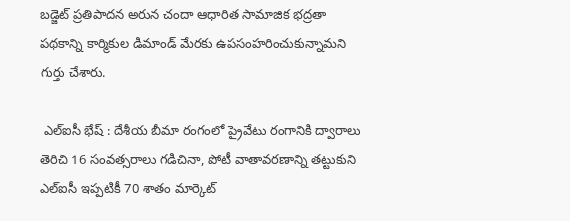బడ్జెట్ ప్రతిపాదన అరున చందా ఆధారిత సామాజిక భద్రతా పథకాన్ని కార్మికుల డిమాండ్ మేరకు ఉపసంహరించుకున్నామని గుర్తు చేశారు.

 ఎల్‌ఐసీ భేష్ : దేశీయ బీమా రంగంలో ప్రైవేటు రంగానికి ద్వారాలు తెరిచి 16 సంవత్సరాలు గడిచినా, పోటీ వాతావరణాన్ని తట్టుకుని ఎల్‌ఐసీ ఇప్పటికీ 70 శాతం మార్కెట్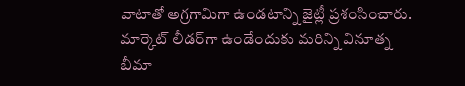వాటాతో అగ్రగామిగా ఉండటాన్ని జైట్లీ ప్రశంసించారు. మార్కెట్ లీడర్‌గా ఉండేందుకు మరిన్ని వినూత్న బీమా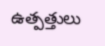ఉత్పత్తులు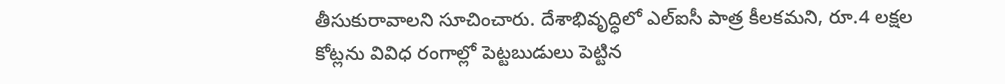తీసుకురావాలని సూచించారు. దేశాభివృద్ధిలో ఎల్‌ఐసీ పాత్ర కీలకమని, రూ.4 లక్షల కోట్లను వివిధ రంగాల్లో పెట్టబుడులు పెట్టిన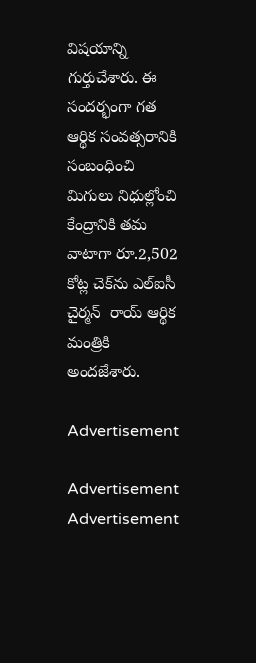విషయాన్ని గుర్తుచేశారు. ఈ సందర్భంగా గత ఆర్థిక సంవత్సరానికి సంబంధించి మిగులు నిధుల్లోంచి కేంద్రానికి తమ వాటాగా రూ.2,502 కోట్ల చెక్‌ను ఎల్‌ఐసీ చైర్మన్  రాయ్ ఆర్థిక మంత్రికి అందజేశారు.

Advertisement

Advertisement
Advertisement